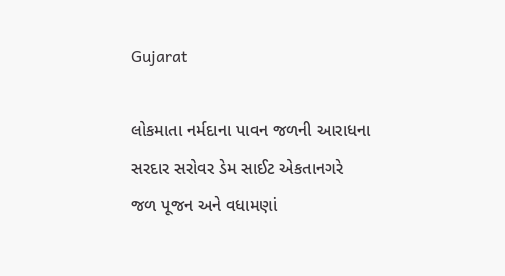Gujarat

લોકમાતા નર્મદાના પાવન જળની આરાધના સરદાર સરોવર ડેમ સાઈટ એકતાનગરે જળ પૂજન અને વધામણાં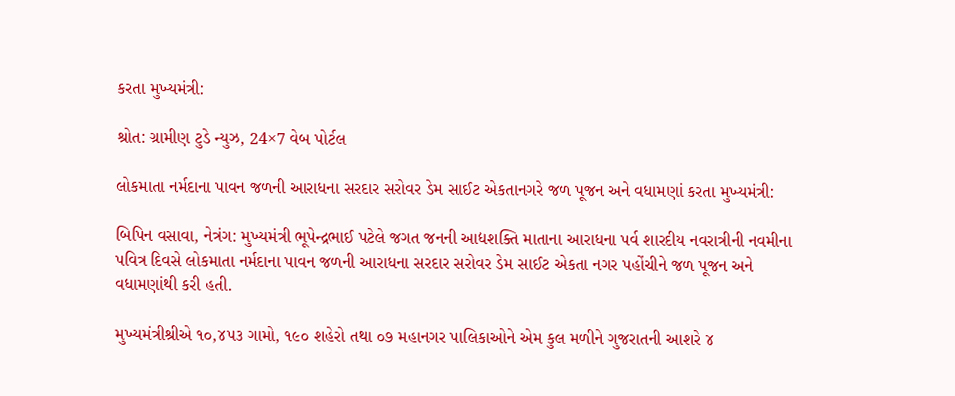કરતા મુખ્યમંત્રી:

શ્રોત: ગ્રામીણ ટુડે ન્યુઝ, 24×7 વેબ પોર્ટલ

લોકમાતા નર્મદાના પાવન જળની આરાધના સરદાર સરોવર ડેમ સાઈટ એકતાનગરે જળ પૂજન અને વધામણાં કરતા મુખ્યમંત્રી:

બિપિન વસાવા, નેત્રંગ: મુખ્યમંત્રી ભૂપેન્દ્રભાઈ પટેલે જગત જનની આદ્યશક્તિ માતાના આરાધના પર્વ શારદીય નવરાત્રીની નવમીના પવિત્ર દિવસે લોકમાતા નર્મદાના પાવન જળની આરાધના સરદાર સરોવર ડેમ સાઈટ એકતા નગર પહોંચીને જળ પૂજન અને વધામણાંથી કરી હતી.

મુખ્યમંત્રીશ્રીએ ૧૦,૪૫૩ ગામો, ૧૯૦ શહેરો તથા ૦૭ મહાનગર પાલિકાઓને એમ કુલ મળીને ગુજરાતની આશરે ૪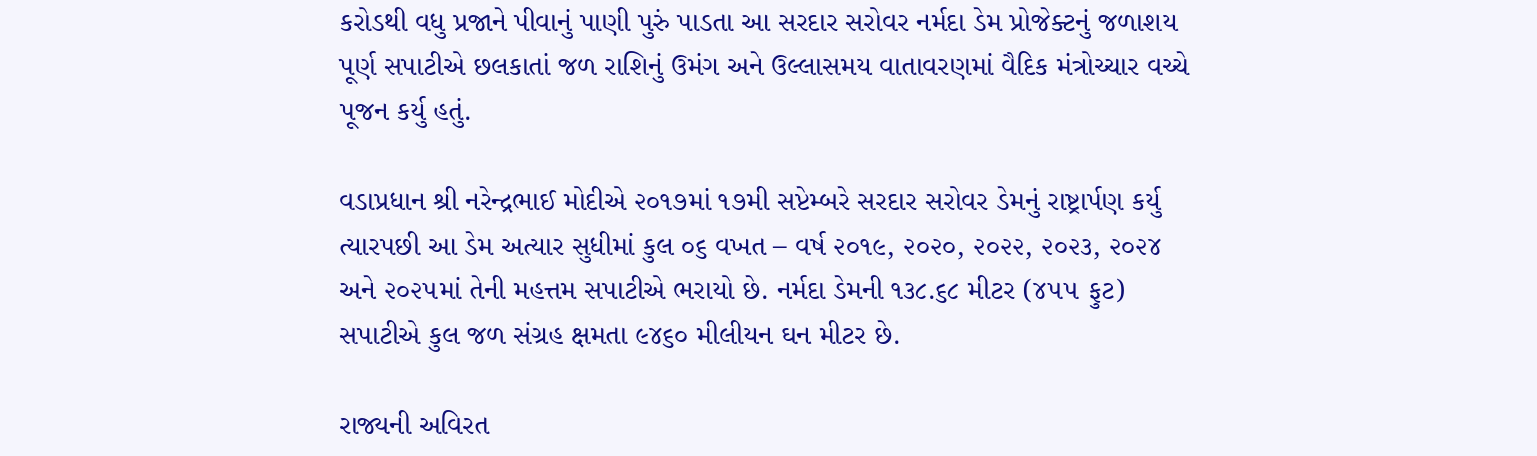કરોડથી વધુ પ્રજાને પીવાનું પાણી પુરું પાડતા આ સરદાર સરોવર નર્મદા ડેમ પ્રોજેક્ટનું જળાશય પૂર્ણ સપાટીએ છલકાતાં જળ રાશિનું ઉમંગ અને ઉલ્લાસમય વાતાવરણમાં વૈદિક મંત્રોચ્ચાર વચ્ચે પૂજન કર્યુ હતું.

વડાપ્રધાન શ્રી નરેન્દ્રભાઈ મોદીએ ૨૦૧૭માં ૧૭મી સપ્ટેમ્બરે સરદાર સરોવર ડેમનું રાષ્ટ્રાર્પણ કર્યુ ત્યારપછી આ ડેમ અત્યાર સુધીમાં કુલ ૦૬ વખત – વર્ષ ૨૦૧૯, ૨૦૨૦, ૨૦૨૨, ૨૦૨૩, ૨૦૨૪ અને ૨૦૨૫માં તેની મહત્તમ સપાટીએ ભરાયો છે. નર્મદા ડેમની ૧૩૮.૬૮ મીટર (૪૫૫ ફુટ) સપાટીએ કુલ જળ સંગ્રહ ક્ષમતા ૯૪૬૦ મીલીયન ઘન મીટર છે.

રાજ્યની અવિરત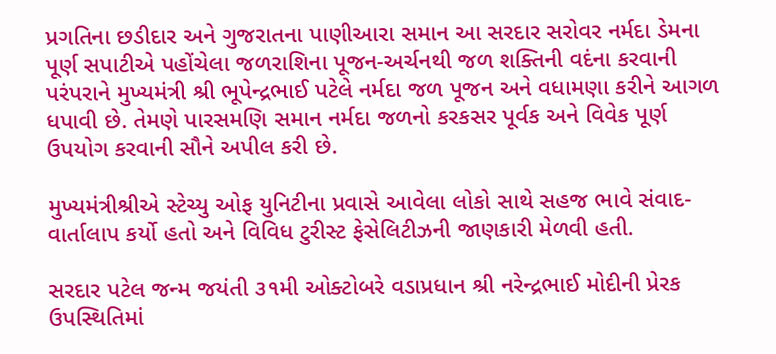પ્રગતિના છડીદાર અને ગુજરાતના પાણીઆરા સમાન આ સરદાર સરોવર નર્મદા ડેમના પૂર્ણ સપાટીએ પહોંચેલા જળરાશિના પૂજન-અર્ચનથી જળ શક્તિની વદંના કરવાની પરંપરાને મુખ્યમંત્રી શ્રી ભૂપેન્દ્રભાઈ પટેલે નર્મદા જળ પૂજન અને વધામણા કરીને આગળ ધપાવી છે. તેમણે પારસમણિ સમાન નર્મદા જળનો કરકસર પૂર્વક અને વિવેક પૂર્ણ ઉપયોગ કરવાની સૌને અપીલ કરી છે.

મુખ્યમંત્રીશ્રીએ સ્ટેચ્યુ ઓફ યુનિટીના પ્રવાસે આવેલા લોકો સાથે સહજ ભાવે સંવાદ-વાર્તાલાપ કર્યો હતો અને વિવિધ ટુરીસ્ટ ફેસેલિટીઝની જાણકારી મેળવી હતી.

સરદાર પટેલ જન્મ જયંતી ૩૧મી ઓક્ટોબરે વડાપ્રધાન શ્રી નરેન્દ્રભાઈ મોદીની પ્રેરક ઉપસ્થિતિમાં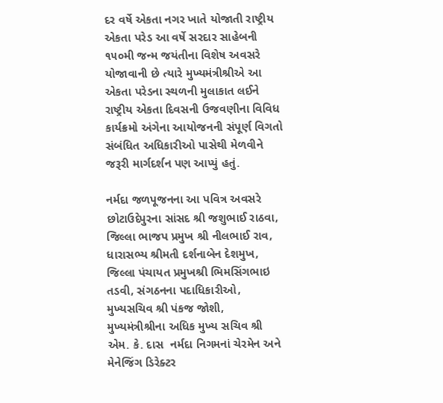દર વર્ષે એકતા નગર ખાતે યોજાતી રાષ્ટ્રીય એકતા પરેડ આ વર્ષે સરદાર સાહેબની ૧૫૦મી જન્મ જયંતીના વિશેષ અવસરે યોજાવાની છે ત્યારે મુખ્યમંત્રીશ્રીએ આ એકતા પરેડના સ્થળની મુલાકાત લઈને રાષ્ટ્રીય એકતા દિવસની ઉજવણીના વિવિધ કાર્યક્રમો અંગેના આયોજનની સંપૂર્ણ વિગતો સંબંધિત અધિકારીઓ પાસેથી મેળવીને જરૂરી માર્ગદર્શન પણ આપ્યું હતું.

નર્મદા જળપૂજનના આ પવિત્ર અવસરે છોટાઉદેપુરના સાંસદ શ્રી જશુભાઈ રાઠવા, જિલ્લા ભાજપ પ્રમુખ શ્રી નીલભાઈ રાવ, ધારાસભ્ય શ્રીમતી દર્શનાબેન દેશમુખ, જિલ્લા પંચાયત પ્રમુખશ્રી ભિમસિંગભાઇ તડવી, સંગઠનના પદાધિકારીઓ, મુખ્યસચિવ શ્રી પંકજ જોશી, મુખ્યમંત્રીશ્રીના અધિક મુખ્ય સચિવ શ્રી એમ. કે. દાસ  નર્મદા નિગમનાં ચેરમેન અને મેનેજિંગ ડિરેક્ટર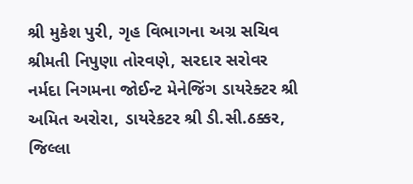શ્રી મુકેશ પુરી, ગૃહ વિભાગના અગ્ર સચિવ શ્રીમતી નિપુણા તોરવણે, સરદાર સરોવર નર્મદા નિગમના જોઈન્ટ મેનેજિંગ ડાયરેક્ટર શ્રી અમિત અરોરા, ડાયરેકટર શ્રી ડી.સી.ઠક્કર, જિલ્લા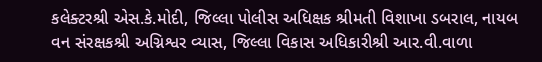કલેક્ટરશ્રી એસ.કે.મોદી, જિલ્લા પોલીસ અધિક્ષક શ્રીમતી વિશાખા ડબરાલ, નાયબ વન સંરક્ષકશ્રી અગ્નિશ્વર વ્યાસ, જિલ્લા વિકાસ અધિકારીશ્રી આર.વી.વાળા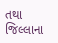તથા જિલ્લાના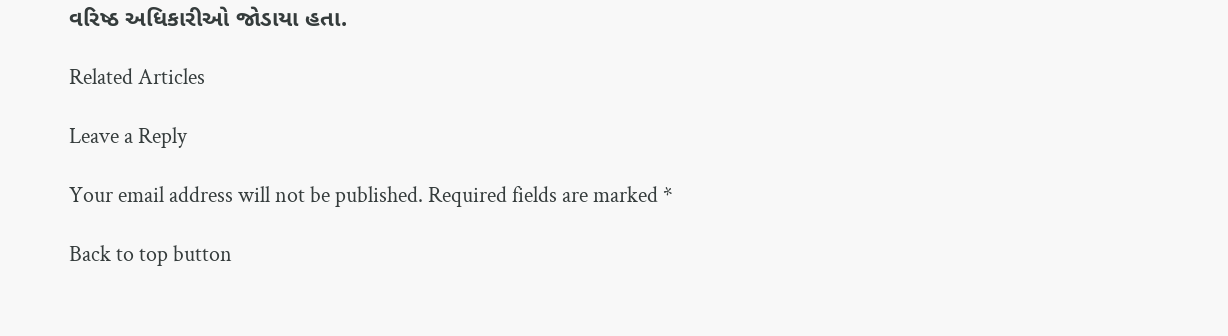વરિષ્ઠ અધિકારીઓ જોડાયા હતા.

Related Articles

Leave a Reply

Your email address will not be published. Required fields are marked *

Back to top button